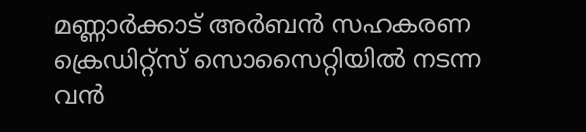മണ്ണാർക്കാട് അർബൻ സഹകരണ ക്രെഡിറ്റ്സ് സൊസൈറ്റിയിൽ നടന്ന വൻ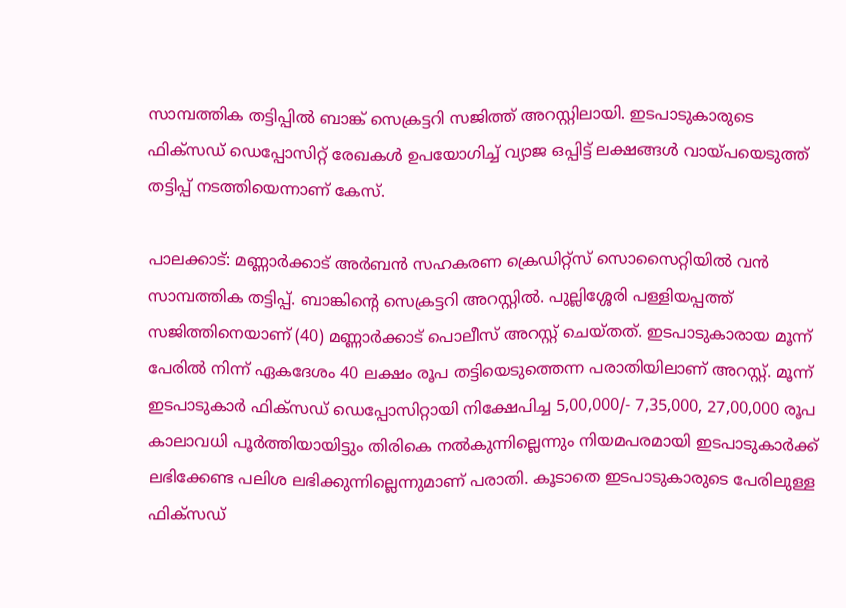സാമ്പത്തിക തട്ടിപ്പിൽ ബാങ്ക് സെക്രട്ടറി സജിത്ത് അറസ്റ്റിലായി. ഇടപാടുകാരുടെ ഫിക്സഡ് ഡെപ്പോസിറ്റ് രേഖകൾ ഉപയോഗിച്ച് വ്യാജ ഒപ്പിട്ട് ലക്ഷങ്ങൾ വായ്പയെടുത്ത് തട്ടിപ്പ് നടത്തിയെന്നാണ് കേസ്.

പാലക്കാട്: മണ്ണാർക്കാട് അർബൻ സഹകരണ ക്രെഡിറ്റ്സ് സൊസൈറ്റിയിൽ വൻ സാമ്പത്തിക തട്ടിപ്പ്. ബാങ്കിന്റെ സെക്രട്ടറി അറസ്റ്റിൽ. പുല്ലിശ്ശേരി പള്ളിയപ്പത്ത് സജിത്തിനെയാണ് (40) മണ്ണാർക്കാ‍ട് പൊലീസ് അറസ്റ്റ് ചെയ്തത്. ഇടപാടുകാരായ മൂന്ന് പേരിൽ നിന്ന് ഏകദേശം 40 ലക്ഷം രൂപ തട്ടിയെടുത്തെന്ന പരാതിയിലാണ് അറസ്റ്റ്. മൂന്ന് ഇടപാടുകാർ ഫിക്സഡ് ഡെപ്പോസിറ്റായി നിക്ഷേപിച്ച 5,00,000/- 7,35,000, 27,00,000 രൂപ കാലാവധി പൂർത്തിയായിട്ടും തിരികെ നൽകുന്നില്ലെന്നും നിയമപരമായി ഇടപാടുകാർക്ക് ലഭിക്കേണ്ട പലിശ ലഭിക്കുന്നില്ലെന്നുമാണ് പരാതി. കൂടാതെ ഇടപാടുകാരുടെ പേരിലുള്ള ഫിക്സഡ്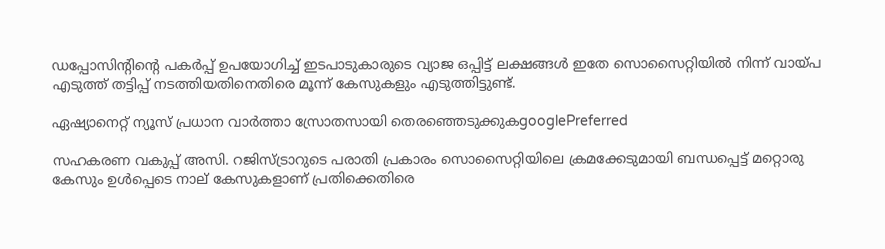ഡപ്പോസിന്റിന്റെ പകർപ്പ് ഉപയോഗിച്ച് ഇടപാടുകാരുടെ വ്യാജ ഒപ്പിട്ട് ലക്ഷങ്ങൾ ഇതേ സൊസൈറ്റിയിൽ നിന്ന് വായ്പ എടുത്ത് തട്ടിപ്പ് നടത്തിയതിനെതിരെ മൂന്ന് കേസുകളും എടുത്തിട്ടുണ്ട്.

ഏഷ്യാനെറ്റ് ന്യൂസ് പ്രധാന വാർത്താ സ്രോതസായി തെരഞ്ഞെടുക്കുകgooglePreferred

സഹകരണ വകുപ്പ് അസി. റജിസ്ട്രാറുടെ പരാതി പ്രകാരം സൊസൈറ്റിയിലെ ക്രമക്കേടുമായി ബന്ധപ്പെട്ട് മറ്റൊരു കേസും ഉൾപ്പെടെ നാല് കേസുകളാണ് പ്രതിക്കെതിരെ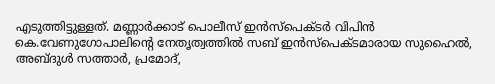എടുത്തിട്ടുള്ളത്. മണ്ണാർക്കാട് പൊലീസ് ഇൻസ്പെക്ടർ വിപിൻ കെ.വേണുഗോപാലിന്റെ നേതൃത്വത്തിൽ സബ് ഇൻസ്പെക്ടമാരായ സുഹൈൽ, അബ്ദുൾ സത്താർ, പ്രമോദ്,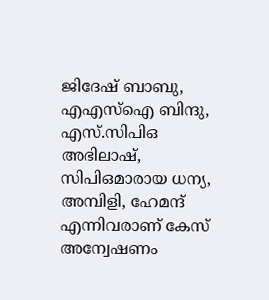ജിദേഷ് ബാബു, എഎസ്ഐ ബിന്ദു, എസ്.സിപിഒ അഭിലാഷ്, സിപിഒമാരായ ധന്യ, അമ്പിളി, ഹേമന്ദ് എന്നിവരാണ് കേസ് അന്വേഷണം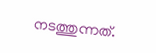നടത്തുന്നത്.